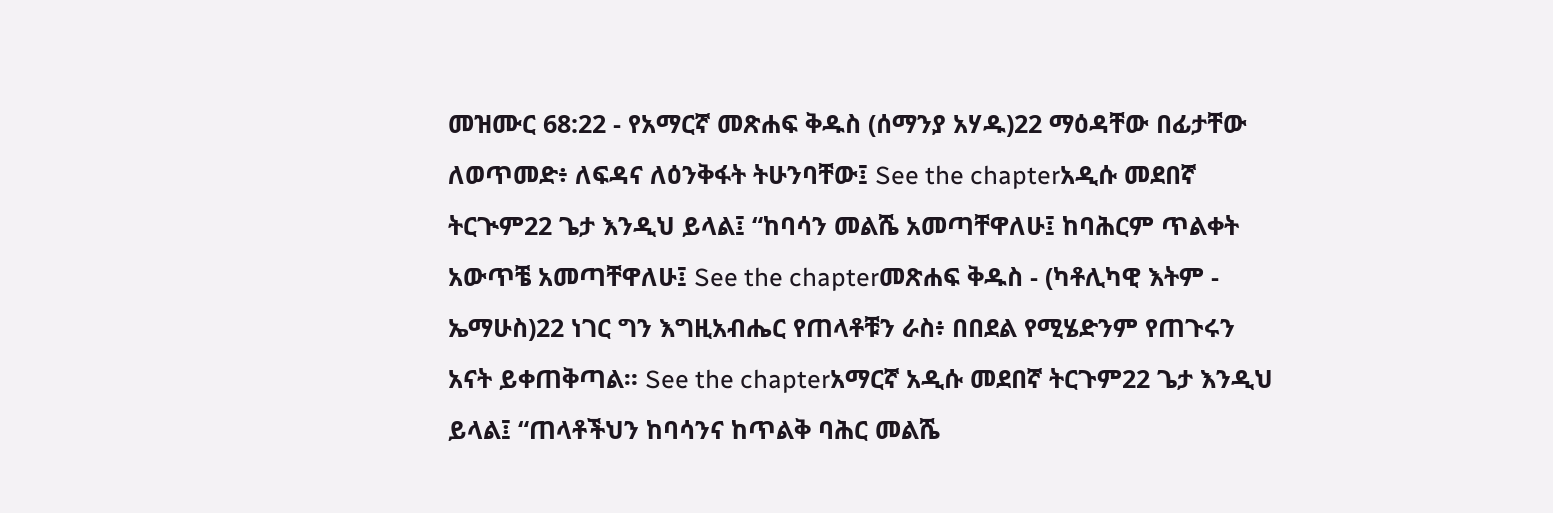መዝሙር 68:22 - የአማርኛ መጽሐፍ ቅዱስ (ሰማንያ አሃዱ)22 ማዕዳቸው በፊታቸው ለወጥመድ፥ ለፍዳና ለዕንቅፋት ትሁንባቸው፤ See the chapterአዲሱ መደበኛ ትርጒም22 ጌታ እንዲህ ይላል፤ “ከባሳን መልሼ አመጣቸዋለሁ፤ ከባሕርም ጥልቀት አውጥቼ አመጣቸዋለሁ፤ See the chapterመጽሐፍ ቅዱስ - (ካቶሊካዊ እትም - ኤማሁስ)22 ነገር ግን እግዚአብሔር የጠላቶቹን ራስ፥ በበደል የሚሄድንም የጠጉሩን አናት ይቀጠቅጣል። See the chapterአማርኛ አዲሱ መደበኛ ትርጉም22 ጌታ እንዲህ ይላል፤ “ጠላቶችህን ከባሳንና ከጥልቅ ባሕር መልሼ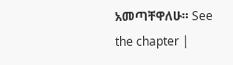አመጣቸዋለሁ። See the chapter |